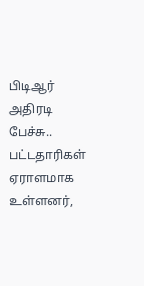பிடிஆர் அதிரடி பேச்சு.. பட்டதாரிகள் ஏராளமாக உள்ளனர்,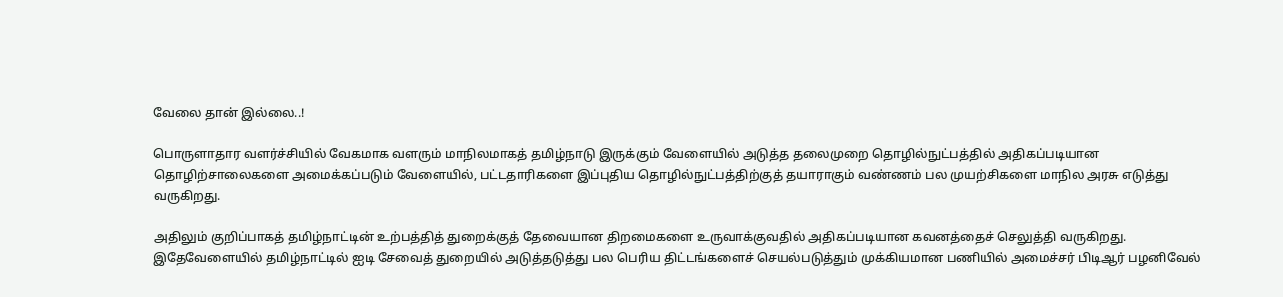வேலை தான் இல்லை..!

பொருளாதார வளர்ச்சியில் வேகமாக வளரும் மாநிலமாகத் தமிழ்நாடு இருக்கும் வேளையில் அடுத்த தலைமுறை தொழில்நுட்பத்தில் அதிகப்படியான தொழிற்சாலைகளை அமைக்கப்படும் வேளையில், பட்டதாரிகளை இப்புதிய தொழில்நுட்பத்திற்குத் தயாராகும் வண்ணம் பல முயற்சிகளை மாநில அரசு எடுத்து வருகிறது.

அதிலும் குறிப்பாகத் தமிழ்நாட்டின் உற்பத்தித் துறைக்குத் தேவையான திறமைகளை உருவாக்குவதில் அதிகப்படியான கவனத்தைச் செலுத்தி வருகிறது. இதேவேளையில் தமிழ்நாட்டில் ஐடி சேவைத் துறையில் அடுத்தடுத்து பல பெரிய திட்டங்களைச் செயல்படுத்தும் முக்கியமான பணியில் அமைச்சர் பிடிஆர் பழனிவேல்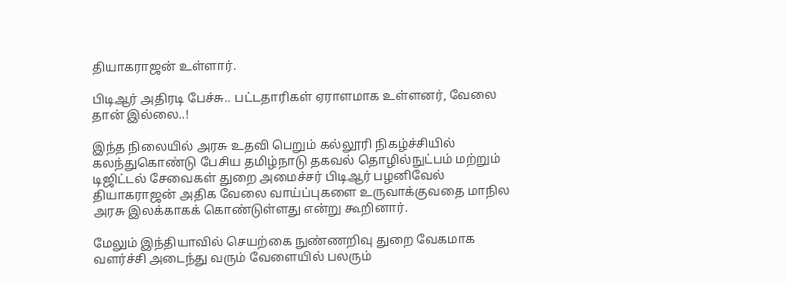தியாகராஜன் உள்ளார்.

பிடிஆர் அதிரடி பேச்சு.. பட்டதாரிகள் ஏராளமாக உள்ளனர், வேலை தான் இல்லை..!

இந்த நிலையில் அரசு உதவி பெறும் கல்லூரி நிகழ்ச்சியில் கலந்துகொண்டு பேசிய தமிழ்நாடு தகவல் தொழில்நுட்பம் மற்றும் டிஜிட்டல் சேவைகள் துறை அமைச்சர் பிடிஆர் பழனிவேல் தியாகராஜன் அதிக வேலை வாய்ப்புகளை உருவாக்குவதை மாநில அரசு இலக்காகக் கொண்டுள்ளது என்று கூறினார்.

மேலும் இந்தியாவில் செயற்கை நுண்ணறிவு துறை வேகமாக வளர்ச்சி அடைந்து வரும் வேளையில் பலரும்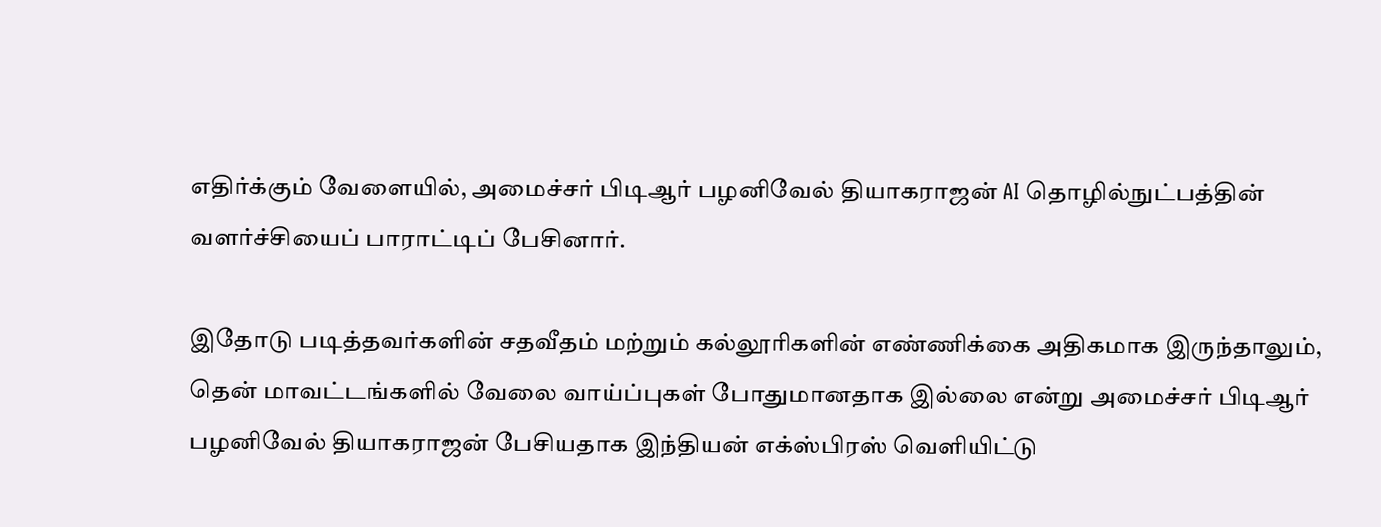எதிர்க்கும் வேளையில், அமைச்சர் பிடிஆர் பழனிவேல் தியாகராஜன் AI தொழில்நுட்பத்தின் வளர்ச்சியைப் பாராட்டிப் பேசினார்.

இதோடு படித்தவர்களின் சதவீதம் மற்றும் கல்லூரிகளின் எண்ணிக்கை அதிகமாக இருந்தாலும், தென் மாவட்டங்களில் வேலை வாய்ப்புகள் போதுமானதாக இல்லை என்று அமைச்சர் பிடிஆர் பழனிவேல் தியாகராஜன் பேசியதாக இந்தியன் எக்ஸ்பிரஸ் வெளியிட்டு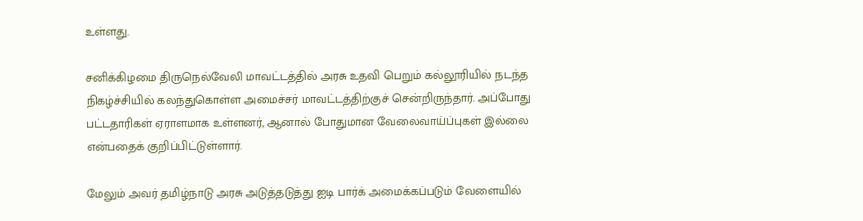உள்ளது.

சனிக்கிழமை திருநெல்வேலி மாவட்டத்தில் அரசு உதவி பெறும் கல்லூரியில் நடந்த நிகழ்ச்சியில் கலந்துகொள்ள அமைச்சர் மாவட்டத்திற்குச் சென்றிருந்தார். அப்போது பட்டதாரிகள் ஏராளமாக உள்ளனர், ஆனால் போதுமான வேலைவாய்ப்புகள் இல்லை என்பதைக் குறிப்பிட்டுள்ளார்.

மேலும் அவர் தமிழ்நாடு அரசு அடுத்தடுத்து ஐடி பார்க் அமைக்கப்படும் வேளையில்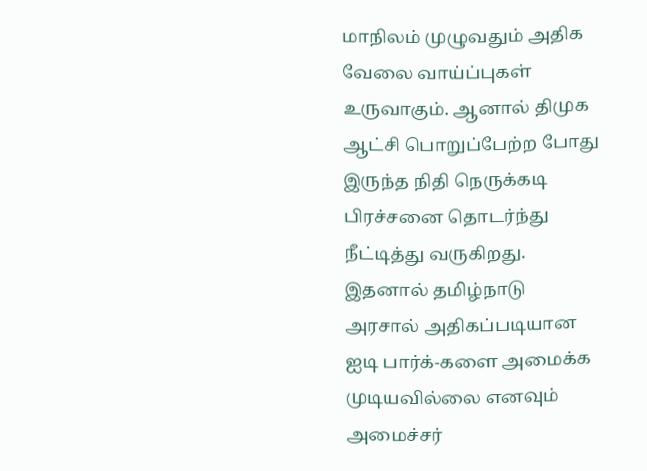மாநிலம் முழுவதும் அதிக வேலை வாய்ப்புகள் உருவாகும். ஆனால் திமுக ஆட்சி பொறுப்பேற்ற போது இருந்த நிதி நெருக்கடி பிரச்சனை தொடர்ந்து நீட்டித்து வருகிறது. இதனால் தமிழ்நாடு அரசால் அதிகப்படியான ஐடி பார்க்-களை அமைக்க முடியவில்லை எனவும் அமைச்சர்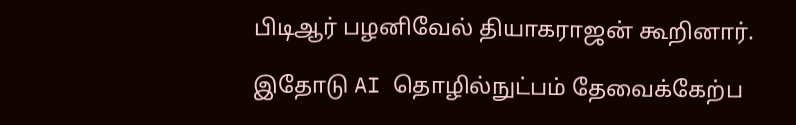பிடிஆர் பழனிவேல் தியாகராஜன் கூறினார்.

இதோடு AI தொழில்நுட்பம் தேவைக்கேற்ப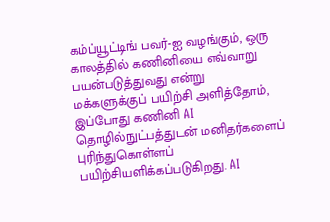கம்ப்யூட்டிங் பவர்-ஐ வழங்கும், ஒரு காலத்தில் கணினியை எவ்வாறு பயன்படுத்துவது என்று மக்களுக்குப் பயிற்சி அளித்தோம், இப்போது கணினி AI தொழில்நுட்பத்துடன் மனிதர்களைப் புரிந்துகொள்ளப் பயிற்சியளிக்கப்படுகிறது. AI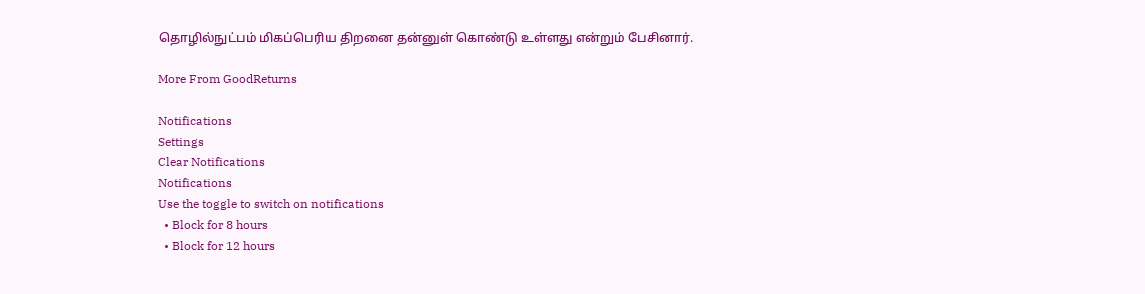தொழில்நுட்பம் மிகப்பெரிய திறனை தன்னுள் கொண்டு உள்ளது என்றும் பேசினார்.

More From GoodReturns

Notifications
Settings
Clear Notifications
Notifications
Use the toggle to switch on notifications
  • Block for 8 hours
  • Block for 12 hours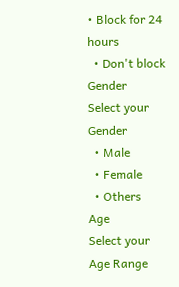• Block for 24 hours
  • Don't block
Gender
Select your Gender
  • Male
  • Female
  • Others
Age
Select your Age Range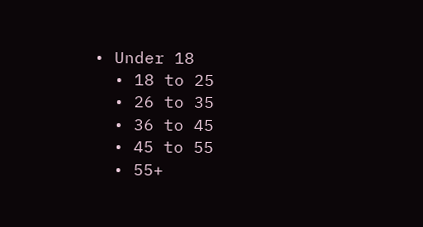• Under 18
  • 18 to 25
  • 26 to 35
  • 36 to 45
  • 45 to 55
  • 55+